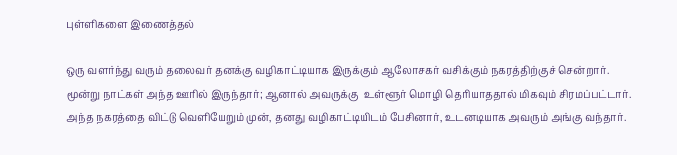புள்ளிகளை இணைத்தல்

ஒரு வளர்ந்து வரும் தலைவர் தனக்கு வழிகாட்டியாக இருக்கும் ஆலோசகர் வசிக்கும் நகரத்திற்குச் சென்றார்.  மூன்று நாட்கள் அந்த ஊரில் இருந்தார்; ஆனால் அவருக்கு  உள்ளூர் மொழி தெரியாததால் மிகவும் சிரமப்பட்டார்.  அந்த நகரத்தை விட்டு வெளியேறும் முன், தனது வழிகாட்டியிடம் பேசினார், உடனடியாக அவரும் அங்கு வந்தார்.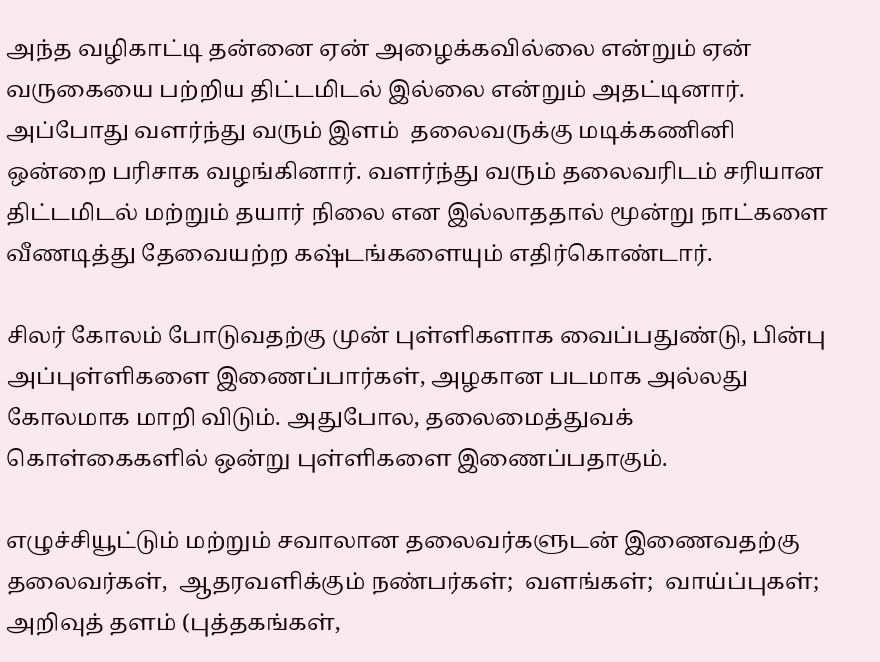அந்த வழிகாட்டி தன்னை ஏன் அழைக்கவில்லை என்றும் ஏன் வருகையை பற்றிய திட்டமிடல் இல்லை என்றும் அதட்டினார்.  அப்போது வளர்ந்து வரும் இளம்  தலைவருக்கு மடிக்கணினி ஒன்றை பரிசாக வழங்கினார். வளர்ந்து வரும் தலைவரிடம் சரியான திட்டமிடல் மற்றும் தயார் நிலை என இல்லாததால் மூன்று நாட்களை வீணடித்து தேவையற்ற கஷ்டங்களையும் எதிர்கொண்டார்.

சிலர் கோலம் போடுவதற்கு முன் புள்ளிகளாக வைப்பதுண்டு, பின்பு அப்புள்ளிகளை இணைப்பார்கள், அழகான படமாக அல்லது கோலமாக மாறி விடும். அதுபோல, தலைமைத்துவக் கொள்கைகளில் ஒன்று புள்ளிகளை இணைப்பதாகும்.

எழுச்சியூட்டும் மற்றும் சவாலான தலைவர்களுடன் இணைவதற்கு தலைவர்கள்,  ஆதரவளிக்கும் நண்பர்கள்;  வளங்கள்;  வாய்ப்புகள்;  அறிவுத் தளம் (புத்தகங்கள்,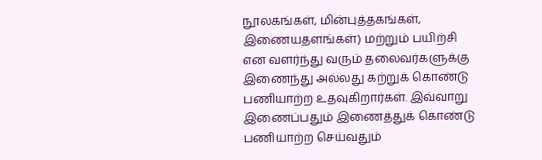நூலகங்கள், மின்புத்தகங்கள், இணையதளங்கள்) மற்றும் பயிற்சி   என வளர்ந்து வரும் தலைவர்களுக்கு இணைந்து அல்லது கற்றுக் கொண்டு பணியாற்ற உதவுகிறார்கள். இவ்வாறு இணைப்பதும் இணைத்துக் கொண்டு பணியாற்ற செய்வதும்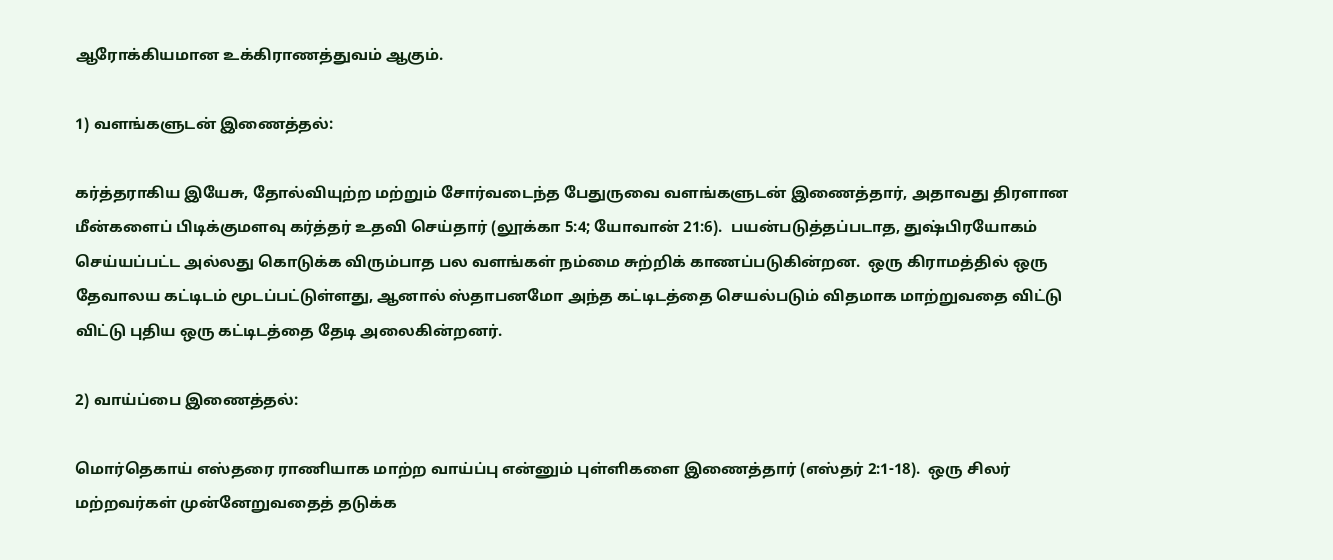ஆரோக்கியமான உக்கிராணத்துவம் ஆகும்.

1) வளங்களுடன் இணைத்தல்:

கர்த்தராகிய இயேசு, தோல்வியுற்ற மற்றும் சோர்வடைந்த பேதுருவை வளங்களுடன் இணைத்தார், அதாவது திரளான மீன்களைப் பிடிக்குமளவு கர்த்தர் உதவி செய்தார் (லூக்கா 5:4; யோவான் 21:6).  பயன்படுத்தப்படாத, துஷ்பிரயோகம் செய்யப்பட்ட அல்லது கொடுக்க விரும்பாத பல வளங்கள் நம்மை சுற்றிக் காணப்படுகின்றன.  ஒரு கிராமத்தில் ஒரு தேவாலய கட்டிடம் மூடப்பட்டுள்ளது, ஆனால் ஸ்தாபனமோ அந்த கட்டிடத்தை செயல்படும் விதமாக மாற்றுவதை விட்டு விட்டு புதிய ஒரு கட்டிடத்தை தேடி அலைகின்றனர்.

2) வாய்ப்பை இணைத்தல்:

மொர்தெகாய் எஸ்தரை ராணியாக மாற்ற வாய்ப்பு என்னும் புள்ளிகளை இணைத்தார் (எஸ்தர் 2:1-18).  ஒரு சிலர் மற்றவர்கள் முன்னேறுவதைத் தடுக்க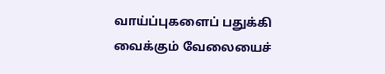வாய்ப்புகளைப் பதுக்கி வைக்கும் வேலையைச்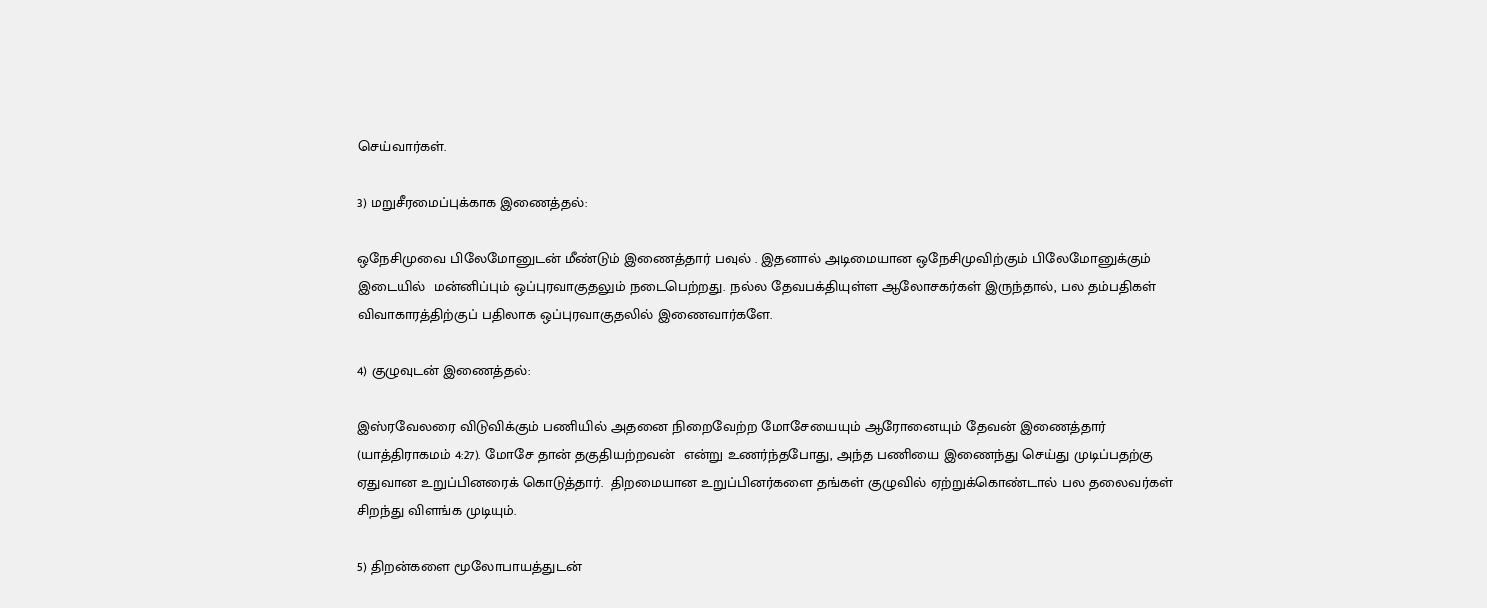செய்வார்கள்.

3) மறுசீரமைப்புக்காக இணைத்தல்:

ஒநேசிமுவை பிலேமோனுடன் மீண்டும் இணைத்தார் பவுல் . இதனால் அடிமையான ஒநேசிமுவிற்கும் பிலேமோனுக்கும் இடையில்  மன்னிப்பும் ஒப்புரவாகுதலும் நடைபெற்றது. நல்ல தேவபக்தியுள்ள ஆலோசகர்கள் இருந்தால், பல தம்பதிகள் விவாகாரத்திற்குப் பதிலாக ஒப்புரவாகுதலில் இணைவார்களே.

4) குழுவுடன் இணைத்தல்:

இஸ்ரவேலரை விடுவிக்கும் பணியில் அதனை நிறைவேற்ற மோசேயையும் ஆரோனையும் தேவன் இணைத்தார் (யாத்திராகமம் 4:27). மோசே தான் தகுதியற்றவன்  என்று உணர்ந்தபோது, அந்த பணியை இணைந்து செய்து முடிப்பதற்கு ஏதுவான உறுப்பினரைக் கொடுத்தார்.  திறமையான உறுப்பினர்களை தங்கள் குழுவில் ஏற்றுக்கொண்டால் பல தலைவர்கள் சிறந்து விளங்க முடியும்.

5) திறன்களை மூலோபாயத்துடன்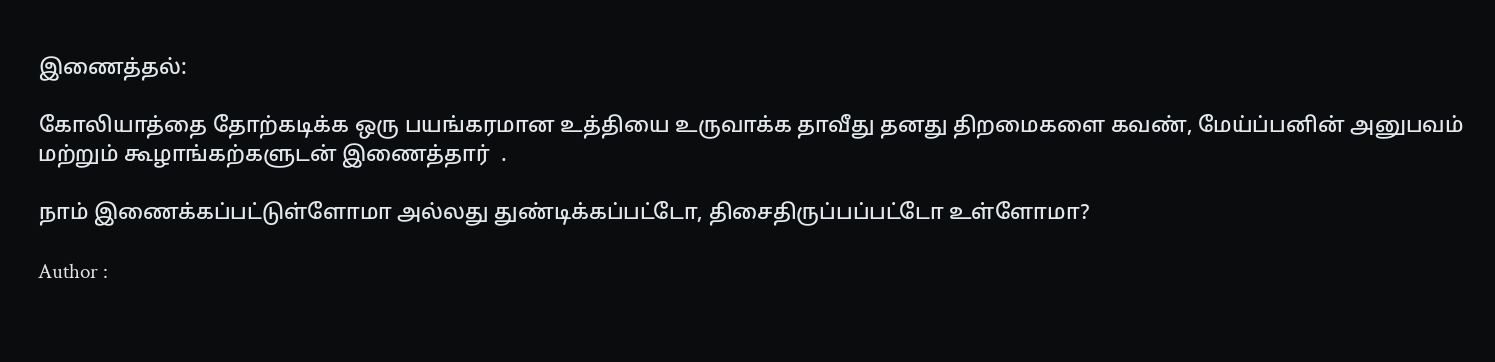இணைத்தல்:

கோலியாத்தை தோற்கடிக்க ஒரு பயங்கரமான உத்தியை உருவாக்க தாவீது தனது திறமைகளை கவண், மேய்ப்பனின் அனுபவம் மற்றும் கூழாங்கற்களுடன் இணைத்தார்  .

நாம் இணைக்கப்பட்டுள்ளோமா அல்லது துண்டிக்கப்பட்டோ, திசைதிருப்பப்பட்டோ உள்ளோமா?

Author :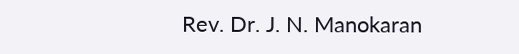Rev. Dr. J. N. Manokaran